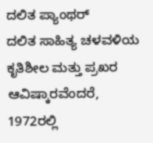ದಲಿತ ಪ್ಯಾಂಥರ್
ದಲಿತ ಸಾಹಿತ್ಯ ಚಳವಳಿಯ ಕೃತಿಶೀಲ ಮತ್ತು ಪ್ರಖರ ಆವಿಷ್ಕಾರವೆಂದರೆ, 1972ರಲ್ಲಿ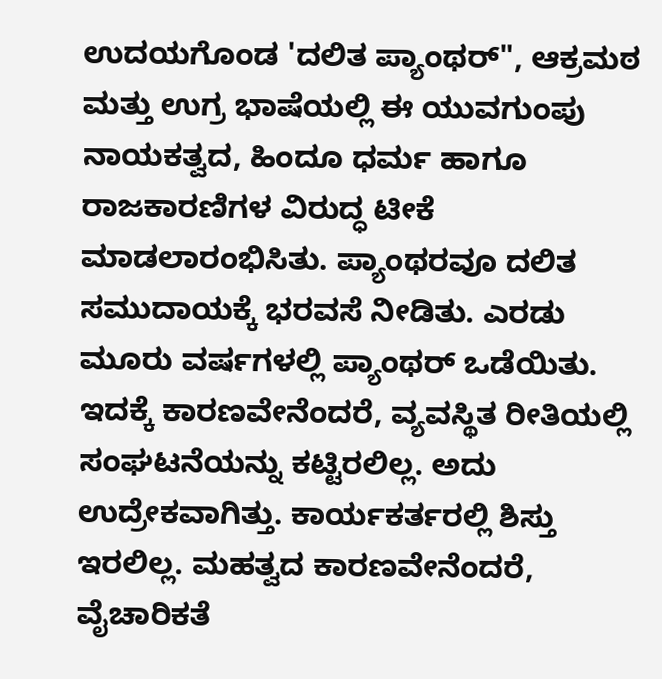ಉದಯಗೊಂಡ 'ದಲಿತ ಪ್ಯಾಂಥರ್", ಆಕ್ರಮಠ ಮತ್ತು ಉಗ್ರ ಭಾಷೆಯಲ್ಲಿ ಈ ಯುವಗುಂಪು ನಾಯಕತ್ವದ, ಹಿಂದೂ ಧರ್ಮ ಹಾಗೂ ರಾಜಕಾರಣಿಗಳ ವಿರುದ್ಧ ಟೀಕೆ ಮಾಡಲಾರಂಭಿಸಿತು. ಪ್ಯಾಂಥರವೂ ದಲಿತ ಸಮುದಾಯಕ್ಕೆ ಭರವಸೆ ನೀಡಿತು. ಎರಡು ಮೂರು ವರ್ಷಗಳಲ್ಲಿ ಪ್ಯಾಂಥರ್ ಒಡೆಯಿತು. ಇದಕ್ಕೆ ಕಾರಣವೇನೆಂದರೆ, ವ್ಯವಸ್ಥಿತ ರೀತಿಯಲ್ಲಿ ಸಂಘಟನೆಯನ್ನು ಕಟ್ಟಿರಲಿಲ್ಲ. ಅದು ಉದ್ರೇಕವಾಗಿತ್ತು. ಕಾರ್ಯಕರ್ತರಲ್ಲಿ ಶಿಸ್ತು ಇರಲಿಲ್ಲ. ಮಹತ್ವದ ಕಾರಣವೇನೆಂದರೆ, ವೈಚಾರಿಕತೆ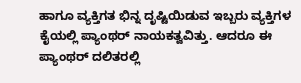ಹಾಗೂ ವ್ಯಕ್ತಿಗತ ಭಿನ್ನ ದೃಷ್ಟಿಯಿಡುವ ಇಬ್ಬರು ವ್ಯಕ್ತಿಗಳ ಕೈಯಲ್ಲಿ ಪ್ಯಾಂಥರ್ ನಾಯಕತ್ವವಿತ್ತು. ಆದರೂ ಈ ಪ್ಯಾಂಥರ್ ದಲಿತರಲ್ಲಿ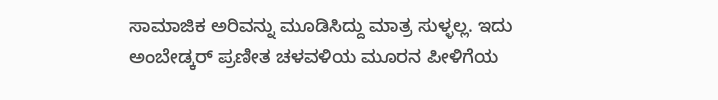ಸಾಮಾಜಿಕ ಅರಿವನ್ನು ಮೂಡಿಸಿದ್ದು ಮಾತ್ರ ಸುಳ್ಳಲ್ಲ. ಇದು ಅಂಬೇಡ್ಕರ್ ಪ್ರಣೀತ ಚಳವಳಿಯ ಮೂರನ ಪೀಳಿಗೆಯ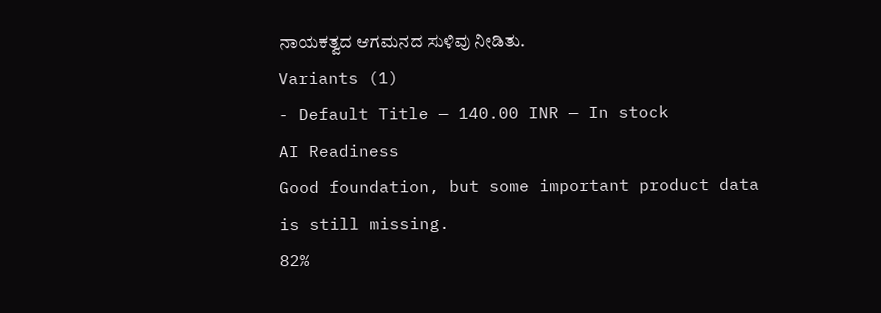ನಾಯಕತ್ವದ ಆಗಮನದ ಸುಳಿವು ನೀಡಿತು.
Variants (1)
- Default Title — 140.00 INR — In stock
AI Readiness
Good foundation, but some important product data is still missing.
82%